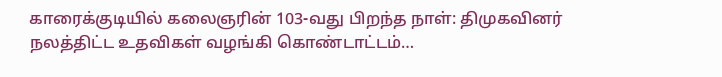காரைக்குடியில் கலைஞரின் 103-வது பிறந்த நாள்: திமுகவினர் நலத்திட்ட உதவிகள் வழங்கி கொண்டாட்டம்…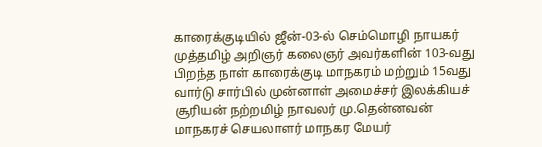காரைக்குடியில் ஜீன்-03-ல் செம்மொழி நாயகர் முத்தமிழ் அறிஞர் கலைஞர் அவர்களின் 103-வது பிறந்த நாள் காரைக்குடி மாநகரம் மற்றும் 15வது வார்டு சார்பில் முன்னாள் அமைச்சர் இலக்கியச் சூரியன் நற்றமிழ் நாவலர் மு.தென்னவன் மாநகரச் செயலாளர் மாநகர மேயர்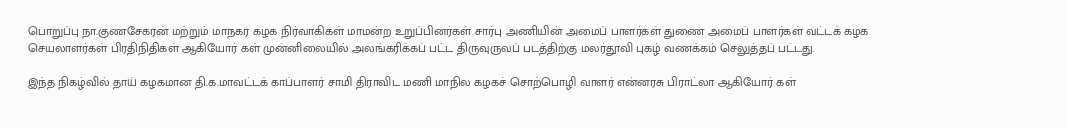பொறுப்பு நா.குணசேகரன் மற்றும் மாநகர கழக நிர்வாகிகள் மாமன்ற உறுப்பினர்கள் சார்பு அணியின் அமைப் பாளர்கள் துணை அமைப் பாளர்கள் வட்டக் கழக செயலாளர்கள் பிரதிநிதிகள் ஆகியோர் கள் முன்னிலையில் அலங்கரிக்கப் பட்ட திருவுருவப் படத்திற்கு மலர்தூவி புகழ் வணக்கம் செலுத்தப் பட்டது.

இந்த நிகழ்வில் தாய் கழகமான தி.க.மாவட்டக் காப்பாளர் சாமி திராவிட மணி மாநில கழகச் சொற்பொழி வாளர் என்னரசு பிராட்லா ஆகியோர் கள்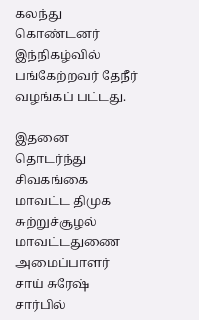கலந்து கொண்டனர் இந்நிகழ்வில் பங்கேற்றவர் தேநீர் வழங்கப் பட்டது.

இதனை தொடர்ந்து சிவகங்கை மாவட்ட திமுக சுற்றுச்சூழல் மாவட்டதுணை அமைப்பாளர் சாய் சுரேஷ் சார்பில்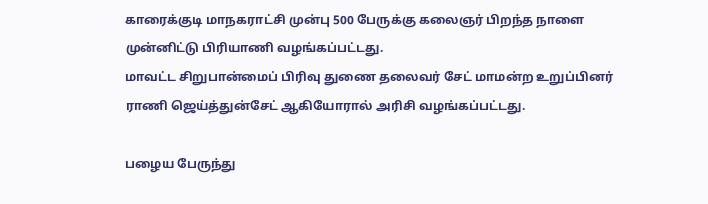காரைக்குடி மாநகராட்சி முன்பு 500 பேருக்கு கலைஞர் பிறந்த நாளை முன்னிட்டு பிரியாணி வழங்கப்பட்டது.
மாவட்ட சிறுபான்மைப் பிரிவு துணை தலைவர் சேட் மாமன்ற உறுப்பினர் ராணி ஜெய்த்துன்சேட் ஆகியோரால் அரிசி வழங்கப்பட்டது.

பழைய பேருந்து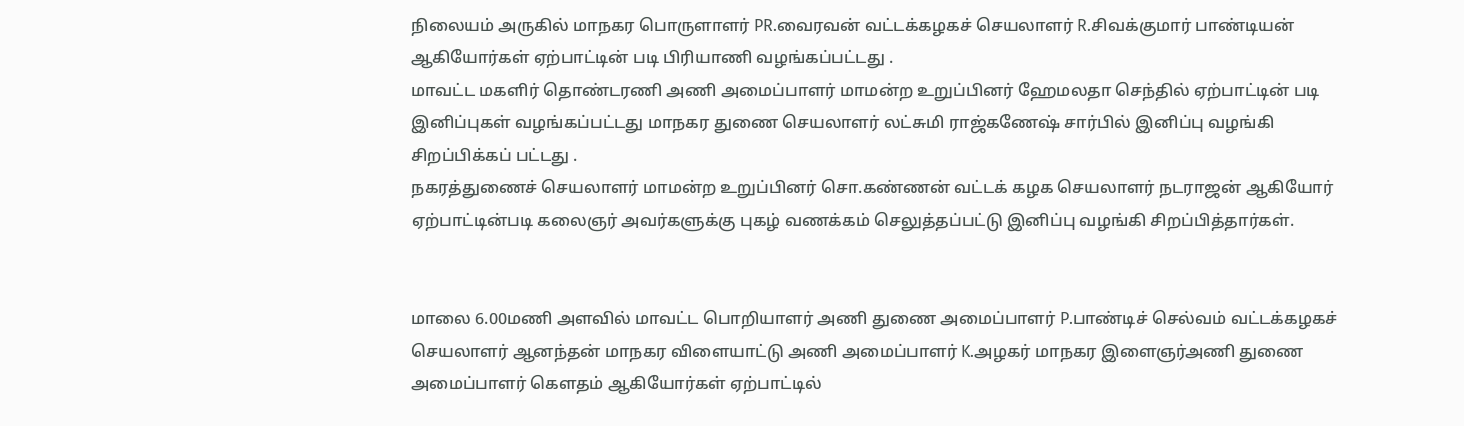நிலையம் அருகில் மாநகர பொருளாளர் PR.வைரவன் வட்டக்கழகச் செயலாளர் R.சிவக்குமார் பாண்டியன் ஆகியோர்கள் ஏற்பாட்டின் படி பிரியாணி வழங்கப்பட்டது .
மாவட்ட மகளிர் தொண்டரணி அணி அமைப்பாளர் மாமன்ற உறுப்பினர் ஹேமலதா செந்தில் ஏற்பாட்டின் படி இனிப்புகள் வழங்கப்பட்டது மாநகர துணை செயலாளர் லட்சுமி ராஜ்கணேஷ் சார்பில் இனிப்பு வழங்கி சிறப்பிக்கப் பட்டது .
நகரத்துணைச் செயலாளர் மாமன்ற உறுப்பினர் சொ.கண்ணன் வட்டக் கழக செயலாளர் நடராஜன் ஆகியோர் ஏற்பாட்டின்படி கலைஞர் அவர்களுக்கு புகழ் வணக்கம் செலுத்தப்பட்டு இனிப்பு வழங்கி சிறப்பித்தார்கள்.


மாலை 6.00மணி அளவில் மாவட்ட பொறியாளர் அணி துணை அமைப்பாளர் P.பாண்டிச் செல்வம் வட்டக்கழகச் செயலாளர் ஆனந்தன் மாநகர விளையாட்டு அணி அமைப்பாளர் K.அழகர் மாநகர இளைஞர்அணி துணை அமைப்பாளர் கௌதம் ஆகியோர்கள் ஏற்பாட்டில்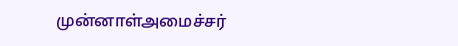முன்னாள்அமைச்சர்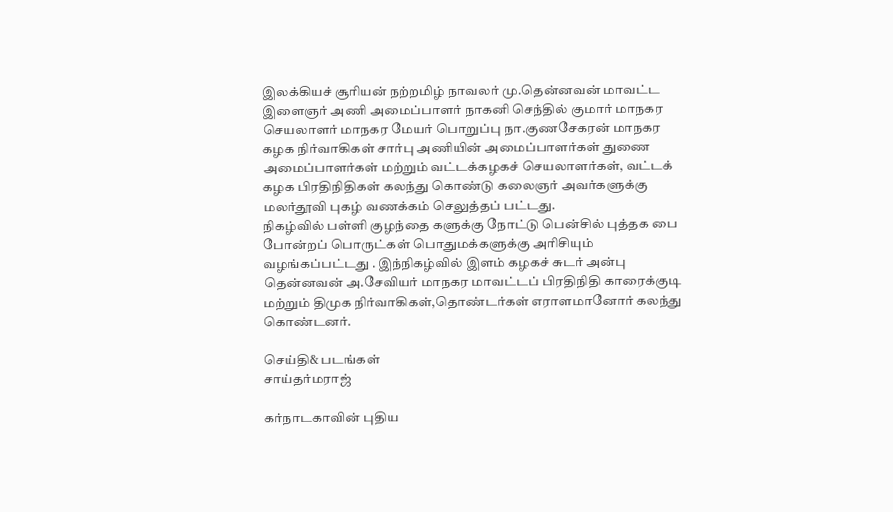இலக்கியச் சூரியன் நற்றமிழ் நாவலர் மு.தென்னவன் மாவட்ட இளைஞர் அணி அமைப்பாளர் நாகனி செந்தில் குமார் மாநகர செயலாளர் மாநகர மேயர் பொறுப்பு நா.குணசேகரன் மாநகர கழக நிர்வாகிகள் சார்பு அணியின் அமைப்பாளர்கள் துணை அமைப்பாளர்கள் மற்றும் வட்டக்கழகச் செயலாளர்கள், வட்டக் கழக பிரதிநிதிகள் கலந்து கொண்டு கலைஞர் அவர்களுக்கு மலர்தூவி புகழ் வணக்கம் செலுத்தப் பட்டது.
நிகழ்வில் பள்ளி குழந்தை களுக்கு நோட்டு பென்சில் புத்தக பை போன்றப் பொருட்கள் பொதுமக்களுக்கு அரிசியும் வழங்கப்பட்டது . இந்நிகழ்வில் இளம் கழகச் சுடர் அன்பு தென்னவன் அ.சேவியர் மாநகர மாவட்டப் பிரதிநிதி காரைக்குடி மற்றும் திமுக நிர்வாகிகள்,தொண்டர்கள் எராளமானோர் கலந்து கொண்டனர்.

செய்தி& படங்கள்
சாய்தர்மராஜ்

கர்நாடகாவின் புதிய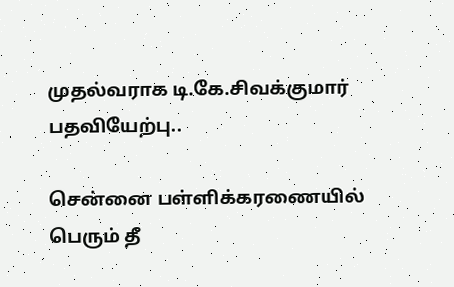முதல்வராக டி.கே.சிவக்குமார் பதவியேற்பு..

சென்னை பள்ளிக்கரணையில் பெரும் தீ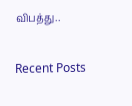விபத்து..

Recent Posts